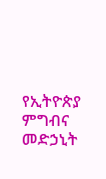የኢትዮጵያ ምግብና መድኃኒት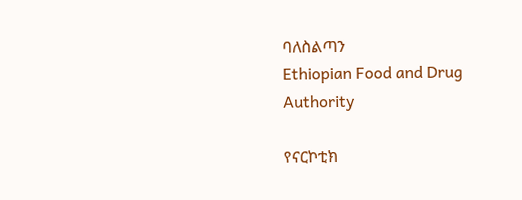ባለስልጣን
Ethiopian Food and Drug Authority

የናርኮቲክ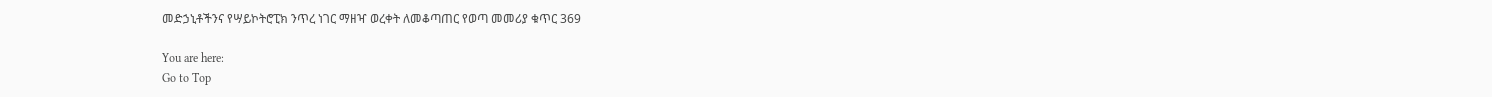መድኃኒቶችንና የሣይኮትሮፒክ ንጥረ ነገር ማዘዣ ወረቀት ለመቆጣጠር የወጣ መመሪያ ቁጥር 369

You are here:
Go to Top